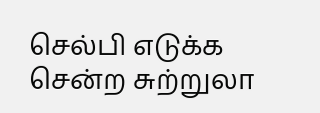செல்பி எடுக்க சென்ற சுற்றுலா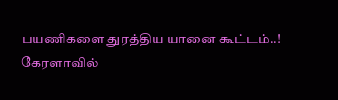பயணிகளை துரத்திய யானை கூட்டம்..!
கேரளாவில்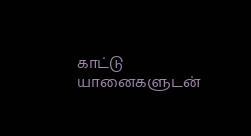காட்டு யானைகளுடன்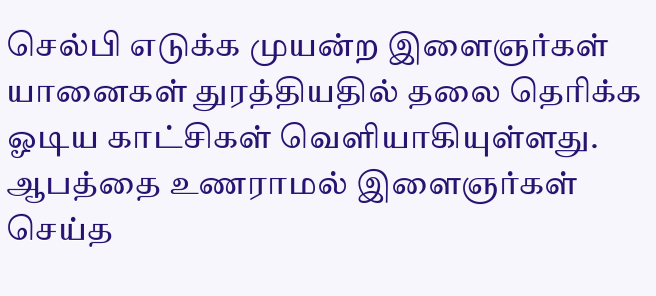செல்பி எடுக்க முயன்ற இளைஞர்கள் யானைகள் துரத்தியதில் தலை தெரிக்க ஓடிய காட்சிகள் வெளியாகியுள்ளது.
ஆபத்தை உணராமல் இளைஞர்கள் செய்த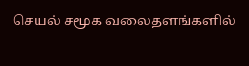செயல் சமூக வலைதளங்களில்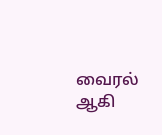வைரல் ஆகி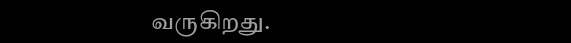வருகிறது.